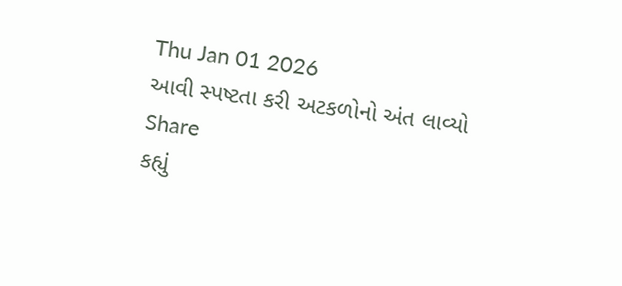Thu Jan 01 2026
આવી સ્પષ્ટતા કરી અટકળોનો અંત લાવ્યો
Share
કહ્યું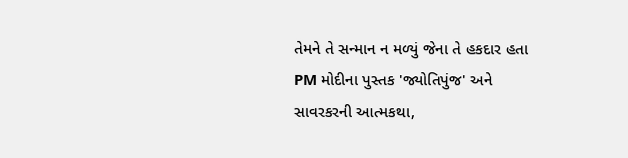તેમને તે સન્માન ન મળ્યું જેના તે હકદાર હતા
PM મોદીના પુસ્તક 'જ્યોતિપુંજ' અને સાવરકરની આત્મકથા,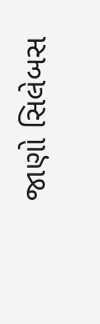જાણો સિલેબસ